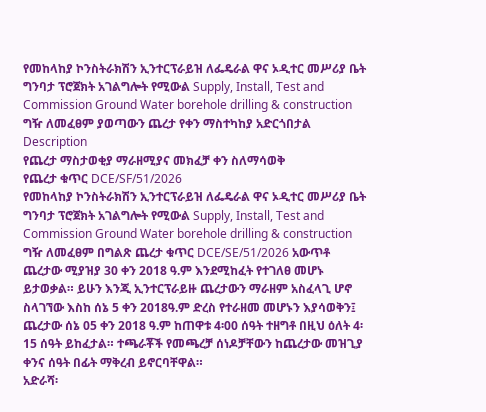የመከላከያ ኮንስትራክሽን ኢንተርፕራይዝ ለፌዴራል ዋና ኦዲተር መሥሪያ ቤት ግንባታ ፕሮጀክት አገልግሎት የሚውል Supply, Install, Test and Commission Ground Water borehole drilling & construction ግዥ ለመፈፀም ያወጣውን ጨረታ የቀን ማስተካከያ አድርጎበታል
Description
የጨረታ ማስታወቂያ ማራዘሚያና መክፈቻ ቀን ስለማሳወቅ
የጨረታ ቁጥር DCE/SF/51/2026
የመከላከያ ኮንስትራክሽን ኢንተርፕራይዝ ለፌዴራል ዋና ኦዲተር መሥሪያ ቤት ግንባታ ፕሮጀክት አገልግሎት የሚውል Supply, Install, Test and Commission Ground Water borehole drilling & construction ግዥ ለመፈፀም በግልጽ ጨረታ ቁጥር DCE/SE/51/2026 አውጥቶ ጨረታው ሚያዝያ 30 ቀን 2018 ዓ.ም እንደሚከፈት የተገለፀ መሆኑ ይታወቃል። ይሁን እንጂ ኢንተርፕራይዙ ጨረታውን ማራዘም አስፈላጊ ሆኖ ስላገኘው እስከ ሰኔ 5 ቀን 2018ዓ.ም ድረስ የተራዘመ መሆኑን እያሳወቅን፤ ጨረታው ሰኔ 05 ቀን 2018 ዓ.ም ከጠዋቱ 4፡00 ሰዓት ተዘግቶ በዚህ ዕለት 4፡15 ሰዓት ይከፈታል። ተጫራቾች የመጫረቻ ሰነዶቻቸውን ከጨረታው መዝጊያ ቀንና ሰዓት በፊት ማቅረብ ይኖርባቸዋል።
አድራሻ፡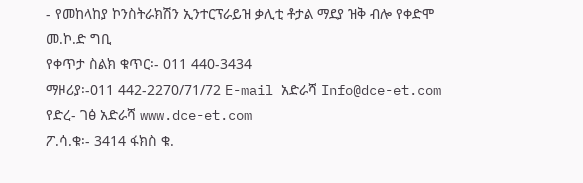- የመከላከያ ኮንስትራክሽን ኢንተርፕራይዝ ቃሊቲ ቶታል ማደያ ዝቅ ብሎ የቀድሞ
መ.ኮ.ድ ግቢ
የቀጥታ ስልክ ቁጥር፡- 011 440-3434
ማዞሪያ፡-011 442-2270/71/72 E-mail አድራሻ Info@dce-et.com
የድረ- ገፅ አድራሻ www.dce-et.com
ፖ.ሳ.ቁ፡- 3414 ፋክስ ቁ.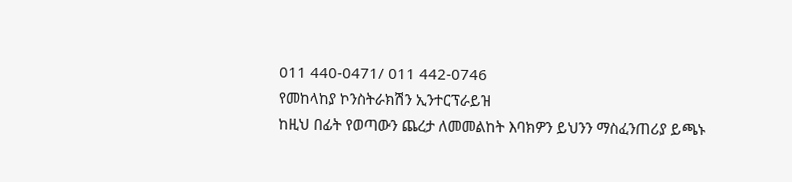011 440-0471/ 011 442-0746
የመከላከያ ኮንስትራክሽን ኢንተርፕራይዝ
ከዚህ በፊት የወጣውን ጨረታ ለመመልከት እባክዎን ይህንን ማስፈንጠሪያ ይጫኑ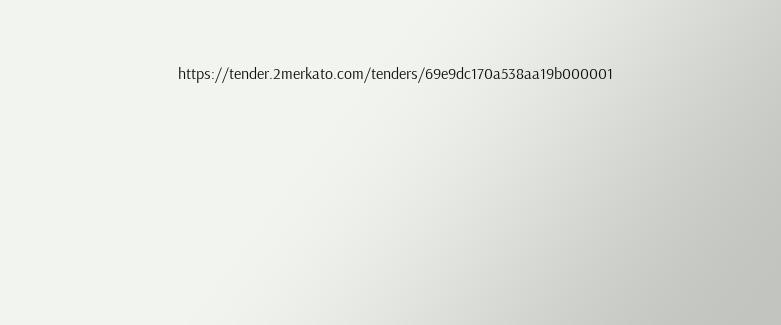https://tender.2merkato.com/tenders/69e9dc170a538aa19b000001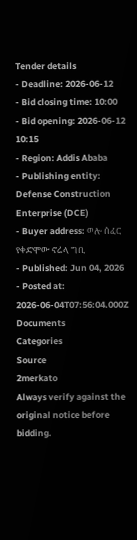Tender details
- Deadline: 2026-06-12
- Bid closing time: 10:00
- Bid opening: 2026-06-12 10:15
- Region: Addis Ababa
- Publishing entity: Defense Construction Enterprise (DCE)
- Buyer address: ወሎ ሰፈር የቀድሞው ኖሬላ ግቢ
- Published: Jun 04, 2026
- Posted at: 2026-06-04T07:56:04.000Z
Documents
Categories
Source
2merkato
Always verify against the original notice before bidding.